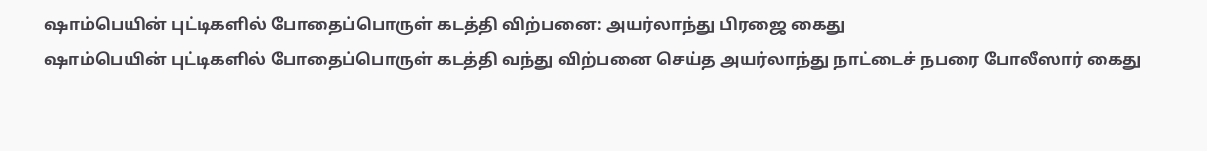ஷாம்பெயின் புட்டிகளில் போதைப்பொருள் கடத்தி விற்பனை: அயர்லாந்து பிரஜை கைது
ஷாம்பெயின் புட்டிகளில் போதைப்பொருள் கடத்தி வந்து விற்பனை செய்த அயர்லாந்து நாட்டைச் நபரை போலீஸார் கைது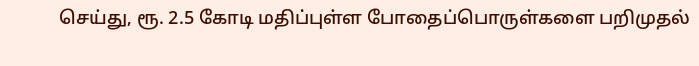செய்து, ரூ. 2.5 கோடி மதிப்புள்ள போதைப்பொருள்களை பறிமுதல்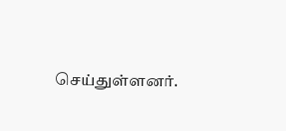செய்துள்ளனர்.